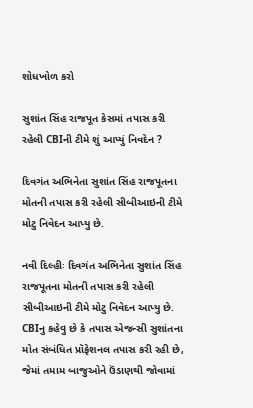શોધખોળ કરો

સુશાંત સિંહ રાજપૂત કેસમાં તપાસ કરી રહેલી CBIની ટીમે શું આપ્યું નિવદેન ?

દિવગંત અભિનેતા સુશાંત સિંહ રાજપૂતના મોતની તપાસ કરી રહેલી સીબીઆઇની ટીમે મોટુ નિવેદન આપ્યુ છે.

નવી દિલ્હીઃ દિવગંત અભિનેતા સુશાંત સિંહ રાજપૂતના મોતની તપાસ કરી રહેલી સીબીઆઇની ટીમે મોટુ નિવેદન આપ્યુ છે. CBIનુ કહેવુ છે કે તપાસ એજન્સી સુશાંતના મોત સંબંધિત પ્રૉફેશનલ તપાસ કરી રહી છે, જેમાં તમામ બાજુઓને ઉંડાણથી જોવામાં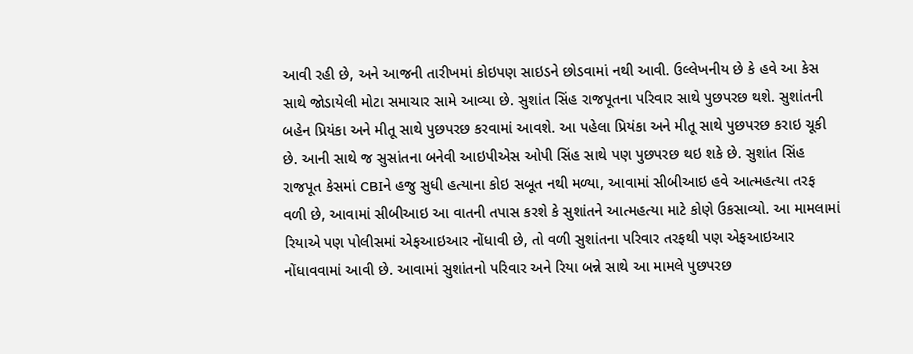આવી રહી છે, અને આજની તારીખમાં કોઇપણ સાઇડને છોડવામાં નથી આવી. ઉલ્લેખનીય છે કે હવે આ કેસ સાથે જોડાયેલી મોટા સમાચાર સામે આવ્યા છે. સુશાંત સિંહ રાજપૂતના પરિવાર સાથે પુછપરછ થશે. સુશાંતની બહેન પ્રિયંકા અને મીતૂ સાથે પુછપરછ કરવામાં આવશે. આ પહેલા પ્રિયંકા અને મીતૂ સાથે પુછપરછ કરાઇ ચૂકી છે. આની સાથે જ સુસાંતના બનેવી આઇપીએસ ઓપી સિંહ સાથે પણ પુછપરછ થઇ શકે છે. સુશાંત સિંહ રાજપૂત કેસમાં CBIને હજુ સુધી હત્યાના કોઇ સબૂત નથી મળ્યા, આવામાં સીબીઆઇ હવે આત્મહત્યા તરફ વળી છે, આવામાં સીબીઆઇ આ વાતની તપાસ કરશે કે સુશાંતને આત્મહત્યા માટે કોણે ઉકસાવ્યો. આ મામલામાં રિયાએ પણ પોલીસમાં એફઆઇઆર નોંધાવી છે, તો વળી સુશાંતના પરિવાર તરફથી પણ એફઆઇઆર નોંધાવવામાં આવી છે. આવામાં સુશાંતનો પરિવાર અને રિયા બન્ને સાથે આ મામલે પુછપરછ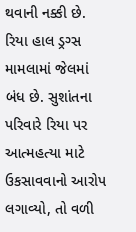થવાની નક્કી છે. રિયા હાલ ડ્રગ્સ મામલામાં જેલમાં બંધ છે. સુશાંતના પરિવારે રિયા પર આત્મહત્યા માટે ઉકસાવવાનો આરોપ લગાવ્યો, તો વળી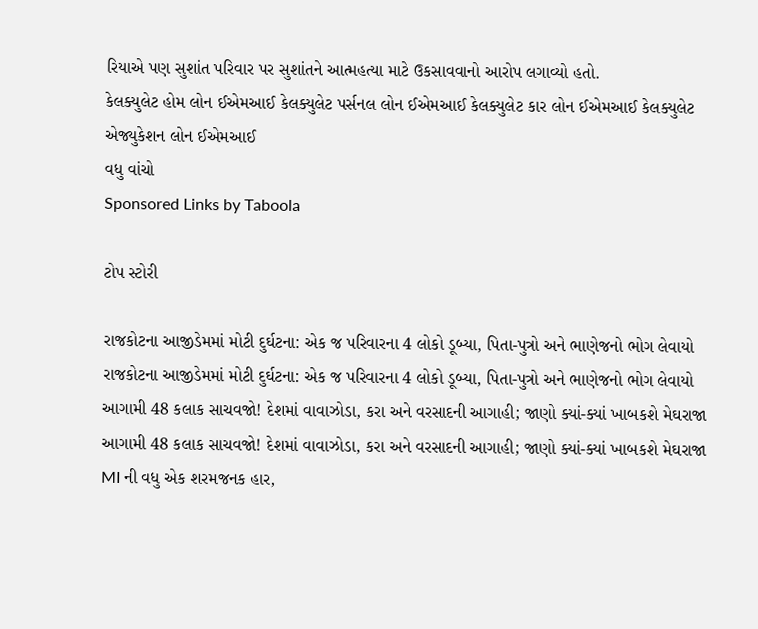રિયાએ પણ સુશાંત પરિવાર પર સુશાંતને આત્મહત્યા માટે ઉકસાવવાનો આરોપ લગાવ્યો હતો.
કેલક્યુલેટ હોમ લોન ઈએમઆઈ કેલક્યુલેટ પર્સનલ લોન ઈએમઆઈ કેલક્યુલેટ કાર લોન ઈએમઆઈ કેલક્યુલેટ એજ્યુકેશન લોન ઈએમઆઈ
વધુ વાંચો
Sponsored Links by Taboola

ટોપ સ્ટોરી

રાજકોટના આજીડેમમાં મોટી દુર્ઘટના: એક જ પરિવારના 4 લોકો ડૂબ્યા, પિતા-પુત્રો અને ભાણેજનો ભોગ લેવાયો
રાજકોટના આજીડેમમાં મોટી દુર્ઘટના: એક જ પરિવારના 4 લોકો ડૂબ્યા, પિતા-પુત્રો અને ભાણેજનો ભોગ લેવાયો
આગામી 48 કલાક સાચવજો! દેશમાં વાવાઝોડા, કરા અને વરસાદની આગાહી; જાણો ક્યાં-ક્યાં ખાબકશે મેઘરાજા
આગામી 48 કલાક સાચવજો! દેશમાં વાવાઝોડા, કરા અને વરસાદની આગાહી; જાણો ક્યાં-ક્યાં ખાબકશે મેઘરાજા
MI ની વધુ એક શરમજનક હાર,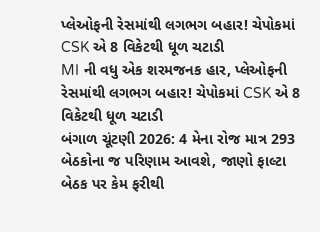પ્લેઓફની રેસમાંથી લગભગ બહાર! ચેપોકમાં CSK એ 8 વિકેટથી ધૂળ ચટાડી
MI ની વધુ એક શરમજનક હાર, પ્લેઓફની રેસમાંથી લગભગ બહાર! ચેપોકમાં CSK એ 8 વિકેટથી ધૂળ ચટાડી
બંગાળ ચૂંટણી 2026: 4 મેના રોજ માત્ર 293 બેઠકોના જ પરિણામ આવશે, જાણો ફાલ્ટા બેઠક પર કેમ ફરીથી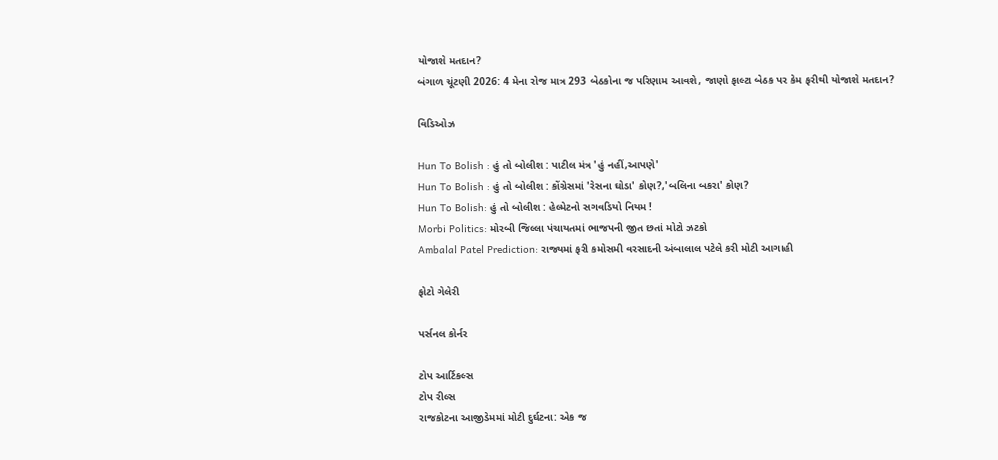યોજાશે મતદાન?
બંગાળ ચૂંટણી 2026: 4 મેના રોજ માત્ર 293 બેઠકોના જ પરિણામ આવશે, જાણો ફાલ્ટા બેઠક પર કેમ ફરીથી યોજાશે મતદાન?

વિડિઓઝ

Hun To Bolish : હું તો બોલીશ : પાટીલ મંત્ર 'હું નહીં,આપણે'
Hun To Bolish : હું તો બોલીશ : કોંગ્રેસમાં 'રેસના ઘોડા' કોણ?,'બલિના બકરા' કોણ?
Hun To Bolish: હું તો બોલીશ : હેલ્મેટનો સગવડિયો નિયમ !
Morbi Politics: મોરબી જિલ્લા પંચાયતમાં ભાજપની જીત છતાં મોટો ઝટકો
Ambalal Patel Prediction: રાજ્યમાં ફરી કમોસમી વરસાદની અંબાલાલ પટેલે કરી મોટી આગાહી

ફોટો ગેલેરી

પર્સનલ કોર્નર

ટોપ આર્ટિકલ્સ
ટોપ રીલ્સ
રાજકોટના આજીડેમમાં મોટી દુર્ઘટના: એક જ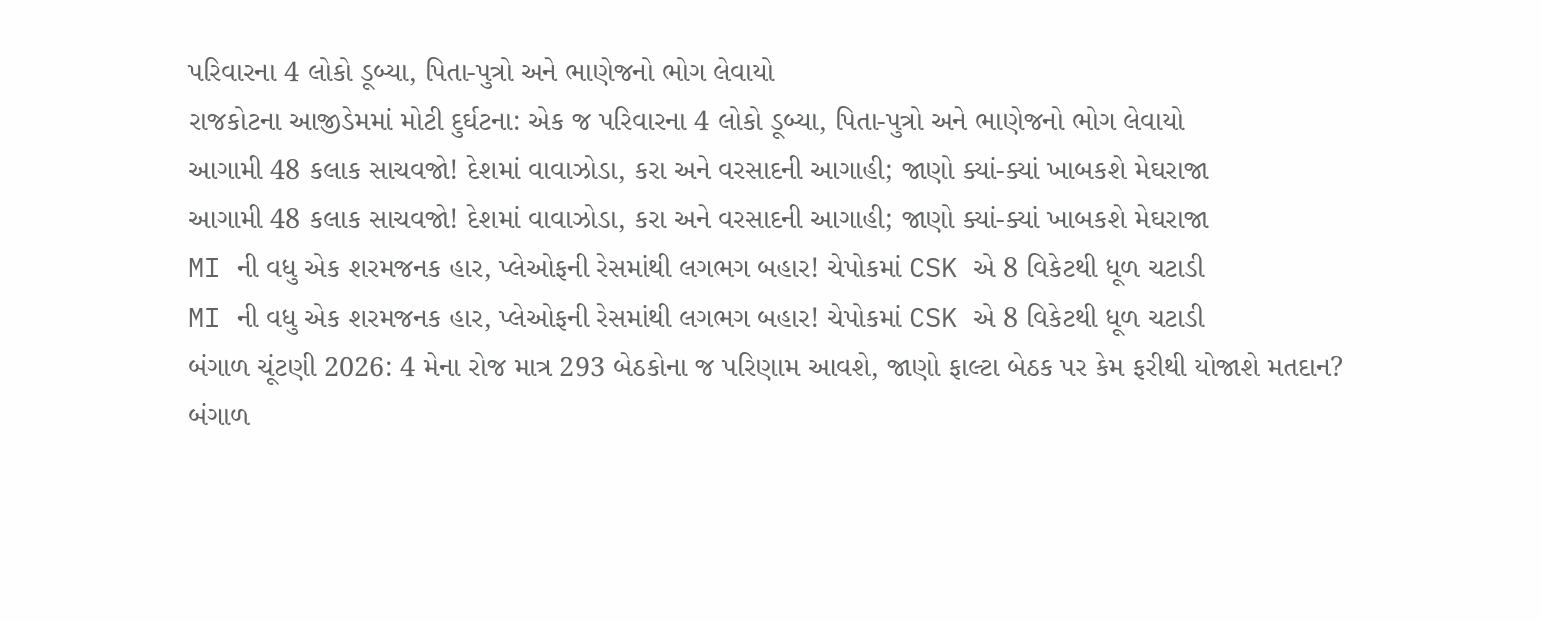પરિવારના 4 લોકો ડૂબ્યા, પિતા-પુત્રો અને ભાણેજનો ભોગ લેવાયો
રાજકોટના આજીડેમમાં મોટી દુર્ઘટના: એક જ પરિવારના 4 લોકો ડૂબ્યા, પિતા-પુત્રો અને ભાણેજનો ભોગ લેવાયો
આગામી 48 કલાક સાચવજો! દેશમાં વાવાઝોડા, કરા અને વરસાદની આગાહી; જાણો ક્યાં-ક્યાં ખાબકશે મેઘરાજા
આગામી 48 કલાક સાચવજો! દેશમાં વાવાઝોડા, કરા અને વરસાદની આગાહી; જાણો ક્યાં-ક્યાં ખાબકશે મેઘરાજા
MI ની વધુ એક શરમજનક હાર, પ્લેઓફની રેસમાંથી લગભગ બહાર! ચેપોકમાં CSK એ 8 વિકેટથી ધૂળ ચટાડી
MI ની વધુ એક શરમજનક હાર, પ્લેઓફની રેસમાંથી લગભગ બહાર! ચેપોકમાં CSK એ 8 વિકેટથી ધૂળ ચટાડી
બંગાળ ચૂંટણી 2026: 4 મેના રોજ માત્ર 293 બેઠકોના જ પરિણામ આવશે, જાણો ફાલ્ટા બેઠક પર કેમ ફરીથી યોજાશે મતદાન?
બંગાળ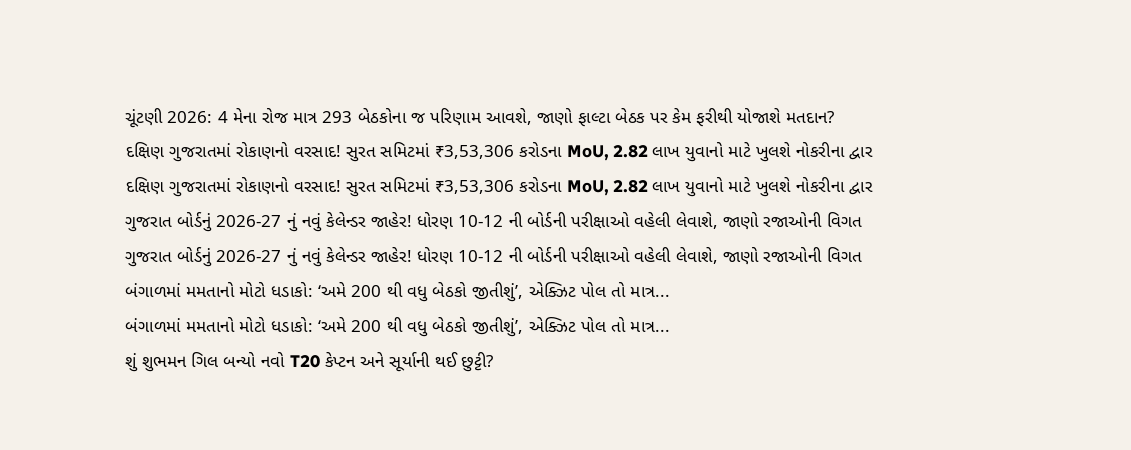ચૂંટણી 2026: 4 મેના રોજ માત્ર 293 બેઠકોના જ પરિણામ આવશે, જાણો ફાલ્ટા બેઠક પર કેમ ફરીથી યોજાશે મતદાન?
દક્ષિણ ગુજરાતમાં રોકાણનો વરસાદ! સુરત સમિટમાં ₹3,53,306 કરોડના MoU, 2.82 લાખ યુવાનો માટે ખુલશે નોકરીના દ્વાર
દક્ષિણ ગુજરાતમાં રોકાણનો વરસાદ! સુરત સમિટમાં ₹3,53,306 કરોડના MoU, 2.82 લાખ યુવાનો માટે ખુલશે નોકરીના દ્વાર
ગુજરાત બોર્ડનું 2026-27 નું નવું કેલેન્ડર જાહેર! ધોરણ 10-12 ની બોર્ડની પરીક્ષાઓ વહેલી લેવાશે, જાણો રજાઓની વિગત
ગુજરાત બોર્ડનું 2026-27 નું નવું કેલેન્ડર જાહેર! ધોરણ 10-12 ની બોર્ડની પરીક્ષાઓ વહેલી લેવાશે, જાણો રજાઓની વિગત
બંગાળમાં મમતાનો મોટો ધડાકો: ‘અમે 200 થી વધુ બેઠકો જીતીશું’, એક્ઝિટ પોલ તો માત્ર...
બંગાળમાં મમતાનો મોટો ધડાકો: ‘અમે 200 થી વધુ બેઠકો જીતીશું’, એક્ઝિટ પોલ તો માત્ર...
શું શુભમન ગિલ બન્યો નવો T20 કેપ્ટન અને સૂર્યાની થઈ છુટ્ટી?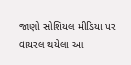જાણો સોશિયલ મીડિયા પર વાયરલ થયેલા આ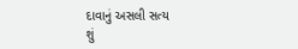દાવાનું અસલી સત્ય
શું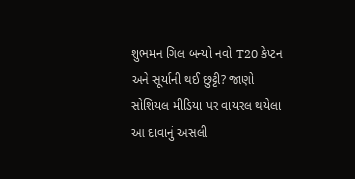શુભમન ગિલ બન્યો નવો T20 કેપ્ટન અને સૂર્યાની થઈ છુટ્ટી? જાણો સોશિયલ મીડિયા પર વાયરલ થયેલા આ દાવાનું અસલી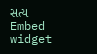સત્ય
Embed widget